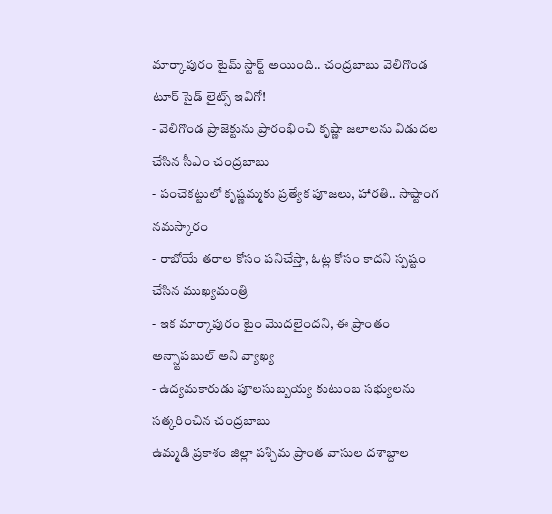మార్కాపురం టైమ్ స్టార్ట్ అయింది.. చంద్రబాబు వెలిగొండ టూర్ సైడ్ లైట్స్ ఇవిగో!
- వెలిగొండ ప్రాజెక్టును ప్రారంభించి కృష్ణా జలాలను విడుదల చేసిన సీఎం చంద్రబాబు
- పంచెకట్టులో కృష్ణమ్మకు ప్రత్యేక పూజలు, హారతి.. సాష్టాంగ నమస్కారం
- రాబోయే తరాల కోసం పనిచేస్తా, ఓట్ల కోసం కాదని స్పష్టం చేసిన ముఖ్యమంత్రి
- ఇక మార్కాపురం టైం మొదలైందని, ఈ ప్రాంతం అన్స్టాపబుల్ అని వ్యాఖ్య
- ఉద్యమకారుడు పూలసుబ్బయ్య కుటుంబ సభ్యులను సత్కరించిన చంద్రబాబు
ఉమ్మడి ప్రకాశం జిల్లా పశ్చిమ ప్రాంత వాసుల దశాబ్దాల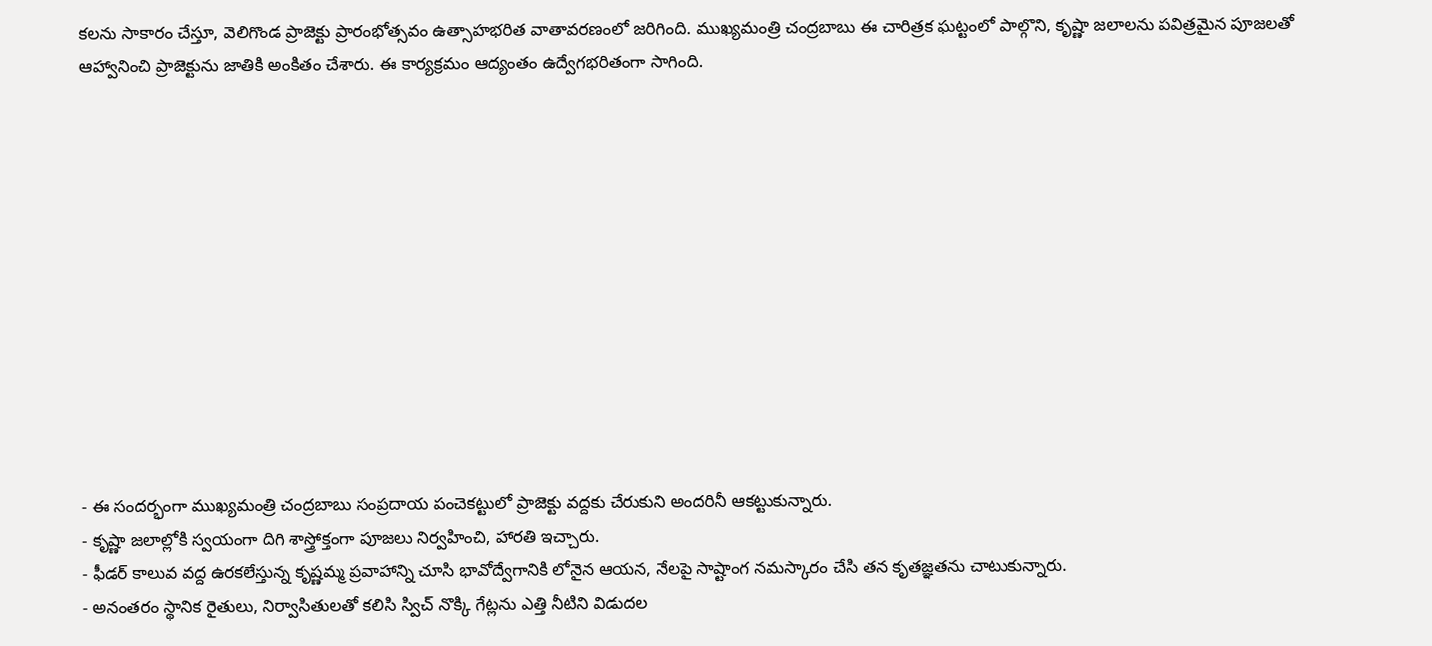కలను సాకారం చేస్తూ, వెలిగొండ ప్రాజెక్టు ప్రారంభోత్సవం ఉత్సాహభరిత వాతావరణంలో జరిగింది. ముఖ్యమంత్రి చంద్రబాబు ఈ చారిత్రక ఘట్టంలో పాల్గొని, కృష్ణా జలాలను పవిత్రమైన పూజలతో ఆహ్వానించి ప్రాజెక్టును జాతికి అంకితం చేశారు. ఈ కార్యక్రమం ఆద్యంతం ఉద్వేగభరితంగా సాగింది.












- ఈ సందర్భంగా ముఖ్యమంత్రి చంద్రబాబు సంప్రదాయ పంచెకట్టులో ప్రాజెక్టు వద్దకు చేరుకుని అందరినీ ఆకట్టుకున్నారు.
- కృష్ణా జలాల్లోకి స్వయంగా దిగి శాస్త్రోక్తంగా పూజలు నిర్వహించి, హారతి ఇచ్చారు.
- ఫీడర్ కాలువ వద్ద ఉరకలేస్తున్న కృష్ణమ్మ ప్రవాహాన్ని చూసి భావోద్వేగానికి లోనైన ఆయన, నేలపై సాష్టాంగ నమస్కారం చేసి తన కృతజ్ఞతను చాటుకున్నారు.
- అనంతరం స్థానిక రైతులు, నిర్వాసితులతో కలిసి స్విచ్ నొక్కి గేట్లను ఎత్తి నీటిని విడుదల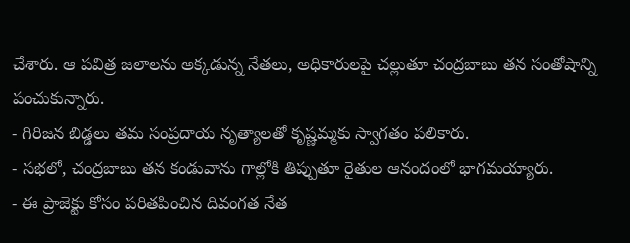చేశారు. ఆ పవిత్ర జలాలను అక్కడున్న నేతలు, అధికారులపై చల్లుతూ చంద్రబాబు తన సంతోషాన్ని పంచుకున్నారు.
- గిరిజన బిడ్డలు తమ సంప్రదాయ నృత్యాలతో కృష్ణమ్మకు స్వాగతం పలికారు.
- సభలో, చంద్రబాబు తన కండువాను గాల్లోకి తిప్పుతూ రైతుల ఆనందంలో భాగమయ్యారు.
- ఈ ప్రాజెక్టు కోసం పరితపించిన దివంగత నేత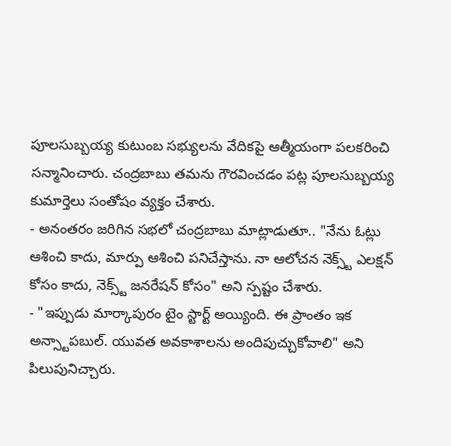పూలసుబ్బయ్య కుటుంబ సభ్యులను వేదికపై ఆత్మీయంగా పలకరించి సన్మానించారు. చంద్రబాబు తమను గౌరవించడం పట్ల పూలసుబ్బయ్య కుమార్తెలు సంతోషం వ్యక్తం చేశారు.
- అనంతరం జరిగిన సభలో చంద్రబాబు మాట్లాడుతూ.. "నేను ఓట్లు ఆశించి కాదు, మార్పు ఆశించి పనిచేస్తాను. నా ఆలోచన నెక్స్ట్ ఎలక్షన్ కోసం కాదు, నెక్స్ట్ జనరేషన్ కోసం" అని స్పష్టం చేశారు.
- "ఇప్పుడు మార్కాపురం టైం స్టార్ట్ అయ్యింది. ఈ ప్రాంతం ఇక అన్స్టాపబుల్. యువత అవకాశాలను అందిపుచ్చుకోవాలి" అని పిలుపునిచ్చారు.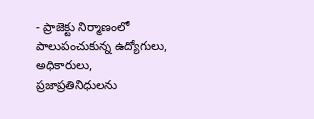- ప్రాజెక్టు నిర్మాణంలో పాలుపంచుకున్న ఉద్యోగులు, అధికారులు, ప్రజాప్రతినిధులను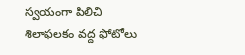స్వయంగా పిలిచి శిలాఫలకం వద్ద ఫోటోలు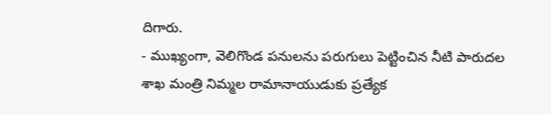దిగారు.
- ముఖ్యంగా, వెలిగొండ పనులను పరుగులు పెట్టించిన నీటి పారుదల శాఖ మంత్రి నిమ్మల రామానాయుడుకు ప్రత్యేక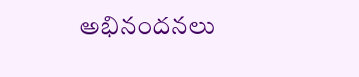అభినందనలు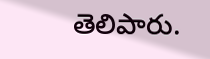తెలిపారు.